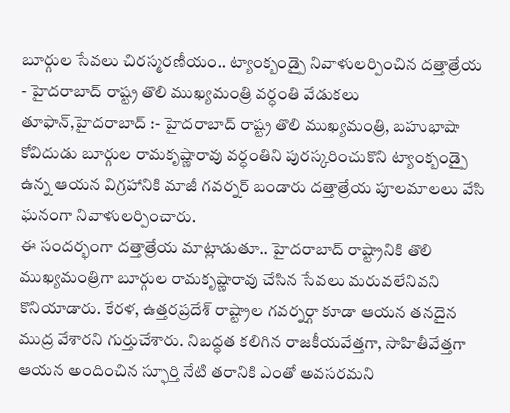బూర్గుల సేవలు చిరస్మరణీయం.. ట్యాంక్బండ్పై నివాళులర్పించిన దత్తాత్రేయ
- హైదరాబాద్ రాష్ట్ర తొలి ముఖ్యమంత్రి వర్ధంతి వేడుకలు
తూఫాన్,హైదరాబాద్ :- హైదరాబాద్ రాష్ట్ర తొలి ముఖ్యమంత్రి, బహుభాషా కోవిదుడు బూర్గుల రామకృష్ణారావు వర్ధంతిని పురస్కరించుకొని ట్యాంక్బండ్పై ఉన్న ఆయన విగ్రహానికి మాజీ గవర్నర్ బండారు దత్తాత్రేయ పూలమాలలు వేసి ఘనంగా నివాళులర్పించారు.
ఈ సందర్భంగా దత్తాత్రేయ మాట్లాడుతూ.. హైదరాబాద్ రాష్ట్రానికి తొలి ముఖ్యమంత్రిగా బూర్గుల రామకృష్ణారావు చేసిన సేవలు మరువలేనివని కొనియాడారు. కేరళ, ఉత్తరప్రదేశ్ రాష్ట్రాల గవర్నర్గా కూడా ఆయన తనదైన ముద్ర వేశారని గుర్తుచేశారు. నిబద్ధత కలిగిన రాజకీయవేత్తగా, సాహితీవేత్తగా ఆయన అందించిన స్ఫూర్తి నేటి తరానికి ఎంతో అవసరమని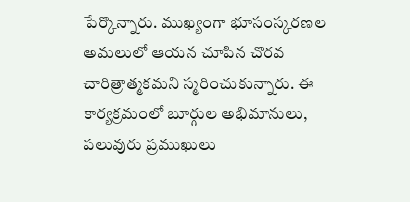పేర్కొన్నారు. ముఖ్యంగా భూసంస్కరణల అమలులో ఆయన చూపిన చొరవ చారిత్రాత్మకమని స్మరించుకున్నారు. ఈ కార్యక్రమంలో బూర్గుల అభిమానులు, పలువురు ప్రముఖులు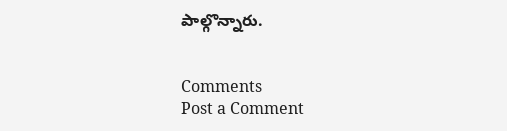పాల్గొన్నారు.


Comments
Post a Comment